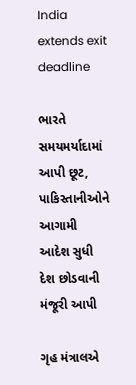India extends exit deadline

ભારતે સમયમર્યાદામાં આપી છૂટ, પાકિસ્તાનીઓને આગામી આદેશ સુધી દેશ છોડવાની મંજૂરી આપી

ગૃહ મંત્રાલએ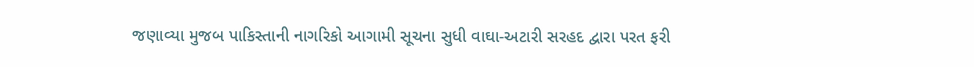જણાવ્યા મુજબ પાકિસ્તાની નાગરિકો આગામી સૂચના સુધી વાઘા-અટારી સરહદ દ્વારા પરત ફરી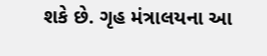શકે છે. ગૃહ મંત્રાલયના આ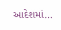આદેશમાં…